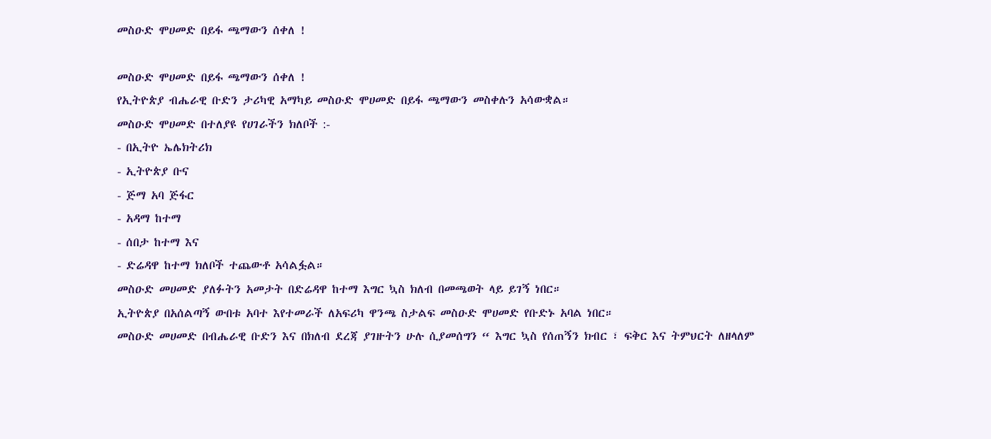መስዑድ ሞሀመድ በይፋ ጫማውን ሰቀለ !

መስዑድ ሞሀመድ በይፋ ጫማውን ሰቀለ !
የኢትዮጵያ ብሔራዊ ቡድን ታሪካዊ አማካይ መስዑድ ሞሀመድ በይፋ ጫማውን መስቀሉን አሳውቋል።
መስዑድ ሞሀመድ በተለያዩ የሀገራችን ክለቦች :-
- በኢትዮ ኤሌክትሪክ
- ኢትዮጵያ ቡና
- ጅማ አባ ጅፋር
- አዳማ ከተማ
- ሰበታ ከተማ እና
- ድሬዳዋ ከተማ ክለቦች ተጨውቶ አሳልፏል።
መስዑድ መሀመድ ያለፉትን አመታት በድሬዳዋ ከተማ እግር ኳስ ክለብ በመጫወት ላይ ይገኝ ነበር።
ኢትዮጵያ በአሰልጣኝ ውበቱ አባተ እየተመራች ለአፍሪካ ዋንጫ ስታልፍ መስዑድ ሞሀመድ የቡድኑ አባል ነበር።
መስዑድ መሀመድ በብሔራዊ ቡድን እና በክለብ ደረጃ ያገዙትን ሁሉ ሲያመሰግን “ እግር ኳስ የሰጠኝን ክብር ፣ ፍቅር እና ትምህርት ለዘላለም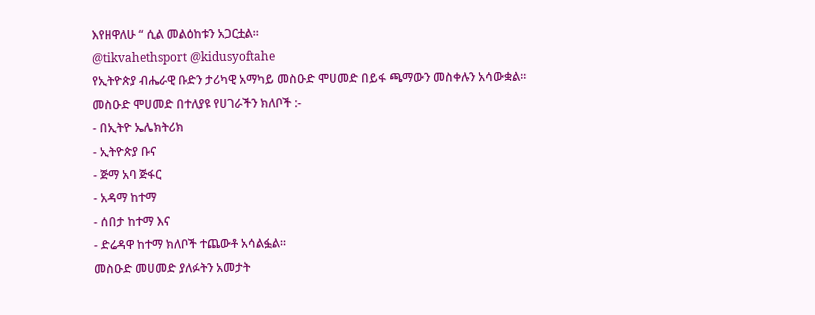እየዘዋለሁ “ ሲል መልዕከቱን አጋርቷል።
@tikvahethsport @kidusyoftahe
የኢትዮጵያ ብሔራዊ ቡድን ታሪካዊ አማካይ መስዑድ ሞሀመድ በይፋ ጫማውን መስቀሉን አሳውቋል።
መስዑድ ሞሀመድ በተለያዩ የሀገራችን ክለቦች :-
- በኢትዮ ኤሌክትሪክ
- ኢትዮጵያ ቡና
- ጅማ አባ ጅፋር
- አዳማ ከተማ
- ሰበታ ከተማ እና
- ድሬዳዋ ከተማ ክለቦች ተጨውቶ አሳልፏል።
መስዑድ መሀመድ ያለፉትን አመታት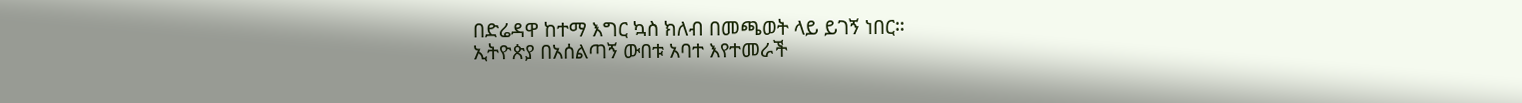በድሬዳዋ ከተማ እግር ኳስ ክለብ በመጫወት ላይ ይገኝ ነበር።
ኢትዮጵያ በአሰልጣኝ ውበቱ አባተ እየተመራች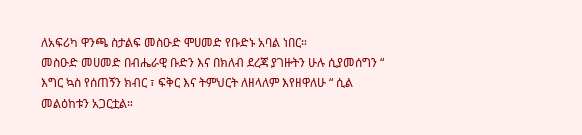ለአፍሪካ ዋንጫ ስታልፍ መስዑድ ሞሀመድ የቡድኑ አባል ነበር።
መስዑድ መሀመድ በብሔራዊ ቡድን እና በክለብ ደረጃ ያገዙትን ሁሉ ሲያመሰግን “ እግር ኳስ የሰጠኝን ክብር ፣ ፍቅር እና ትምህርት ለዘላለም እየዘዋለሁ “ ሲል መልዕከቱን አጋርቷል።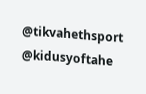@tikvahethsport @kidusyoftahe